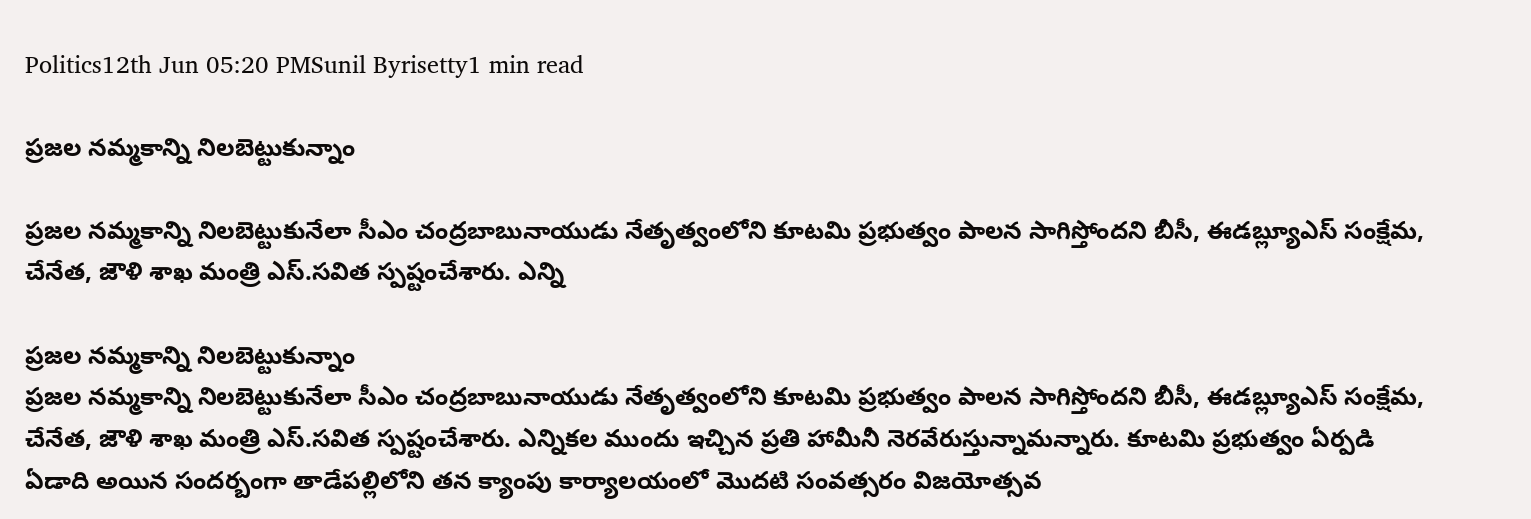Politics12th Jun 05:20 PMSunil Byrisetty1 min read

ప్రజల నమ్మకాన్ని నిలబెట్టుకున్నాం

ప్రజల నమ్మకాన్ని నిలబెట్టుకునేలా సీఎం చంద్రబాబునాయుడు నేతృత్వంలోని కూటమి ప్రభుత్వం పాలన సాగిస్తోందని బీసీ, ఈడబ్ల్యూఎస్ సంక్షేమ, చేనేత, జౌళి శాఖ మంత్రి ఎస్.సవిత స్పష్టంచేశారు. ఎన్ని

ప్రజల నమ్మకాన్ని నిలబెట్టుకున్నాం
ప్రజల నమ్మకాన్ని నిలబెట్టుకునేలా సీఎం చంద్రబాబునాయుడు నేతృత్వంలోని కూటమి ప్రభుత్వం పాలన సాగిస్తోందని బీసీ, ఈడబ్ల్యూఎస్ సంక్షేమ, చేనేత, జౌళి శాఖ మంత్రి ఎస్.సవిత స్పష్టంచేశారు. ఎన్నికల ముందు ఇచ్చిన ప్రతి హామీనీ నెరవేరుస్తున్నామన్నారు. కూటమి ప్రభుత్వం ఏర్పడి ఏడాది అయిన సందర్బంగా తాడేపల్లిలోని తన క్యాంపు కార్యాలయంలో మొదటి సంవత్సరం విజయోత్సవ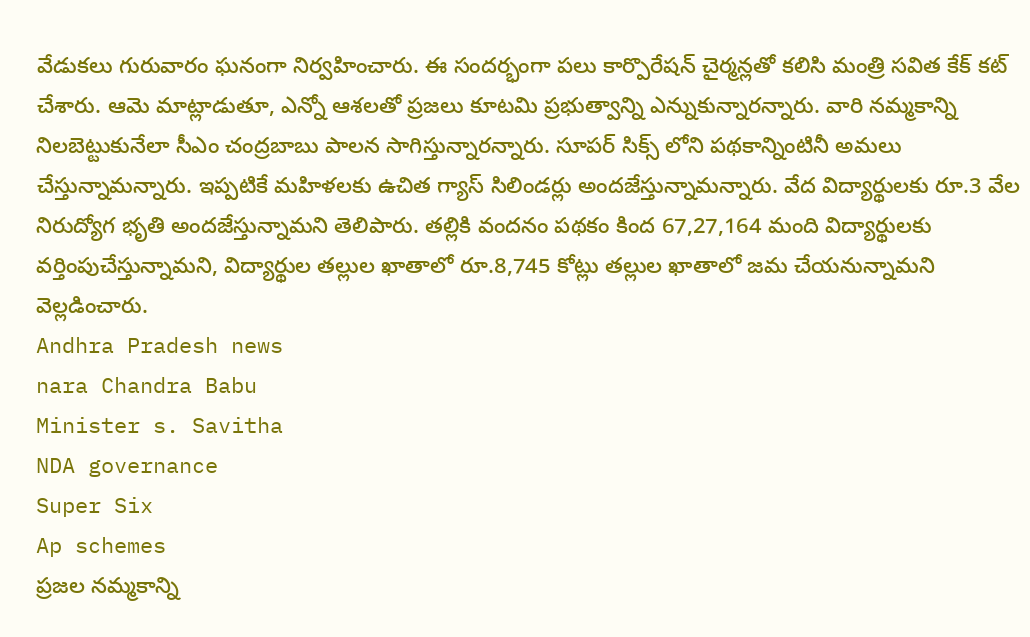వేడుకలు గురువారం ఘనంగా నిర్వహించారు. ఈ సందర్భంగా పలు కార్పొరేషన్ చైర్మన్లతో కలిసి మంత్రి సవిత కేక్ కట్ చేశారు. ఆమె మాట్లాడుతూ, ఎన్నో ఆశలతో ప్రజలు కూటమి ప్రభుత్వాన్ని ఎన్నుకున్నారన్నారు. వారి నమ్మకాన్ని నిలబెట్టుకునేలా సీఎం చంద్రబాబు పాలన సాగిస్తున్నారన్నారు. సూపర్ సిక్స్ లోని పథకాన్నింటినీ అమలు చేస్తున్నామన్నారు. ఇప్పటికే మహిళలకు ఉచిత గ్యాస్ సిలిండర్లు అందజేస్తున్నామన్నారు. వేద విద్యార్థులకు రూ.3 వేల నిరుద్యోగ భృతి అందజేస్తున్నామని తెలిపారు. తల్లికి వందనం పథకం కింద 67,27,164 మంది విద్యార్థులకు వర్తింపుచేస్తున్నామని, విద్యార్థుల తల్లుల ఖాతాలో రూ.8,745 కోట్లు తల్లుల ఖాతాలో జమ చేయనున్నామని వెల్లడించారు.
Andhra Pradesh news
nara Chandra Babu
Minister s. Savitha
NDA governance
Super Six
Ap schemes
ప్రజల నమ్మకాన్ని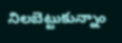నిలబెట్టుకున్నాం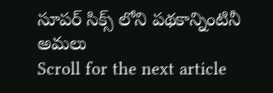సూపర్ సిక్స్ లోని పథకాన్నింటినీ అమలు
Scroll for the next article